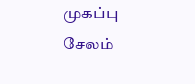முகப்பு
சேலம்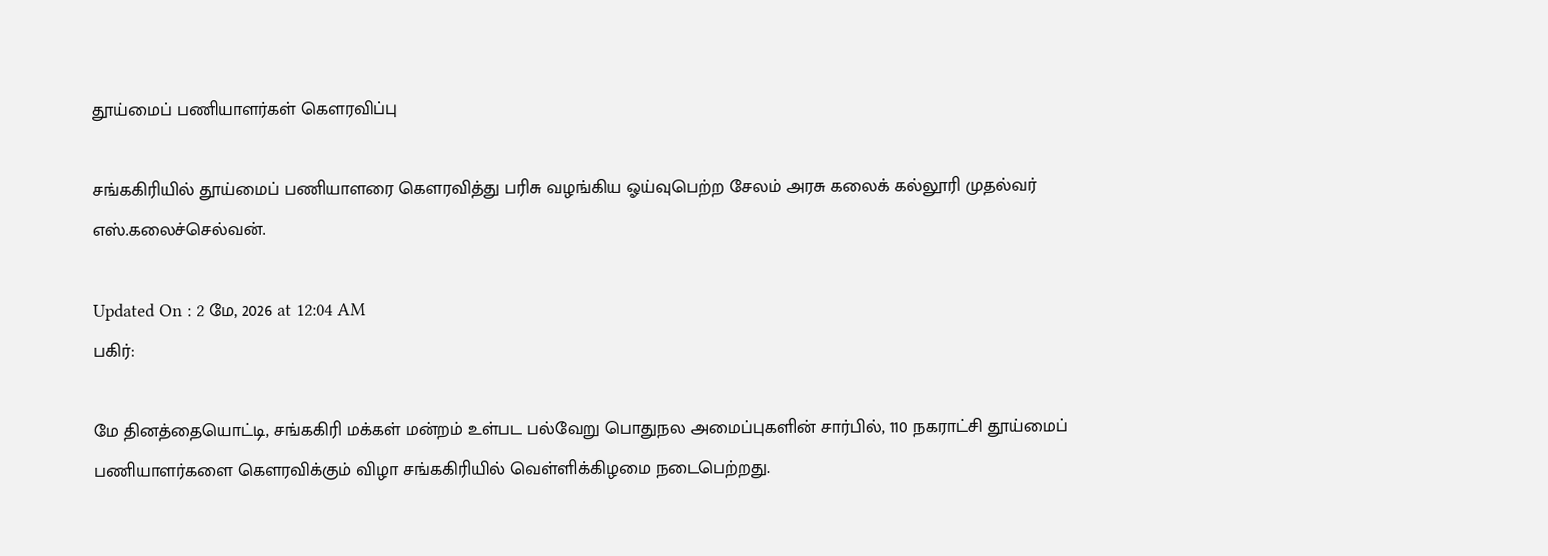தூய்மைப் பணியாளர்கள் கெளரவிப்பு

சங்ககிரியில் தூய்மைப் பணியாளரை கெளரவித்து பரிசு வழங்கிய ஓய்வுபெற்ற சேலம் அரசு கலைக் கல்லூரி முதல்வர் எஸ்.கலைச்செல்வன்.

Updated On : 2 மே, 2026 at 12:04 AM
பகிர்:

மே தினத்தையொட்டி, சங்ககிரி மக்கள் மன்றம் உள்பட பல்வேறு பொதுநல அமைப்புகளின் சார்பில், 110 நகராட்சி தூய்மைப் பணியாளர்களை கெளரவிக்கும் விழா சங்ககிரியில் வெள்ளிக்கிழமை நடைபெற்றது.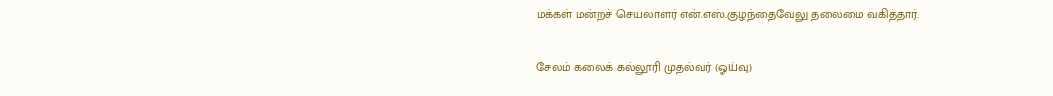மக்கள் மன்றச் செயலாளர் என்.எஸ்.குழந்தைவேலு தலைமை வகித்தார்.

சேலம் கலைக் கல்லூரி முதல்வர் (ஓய்வு)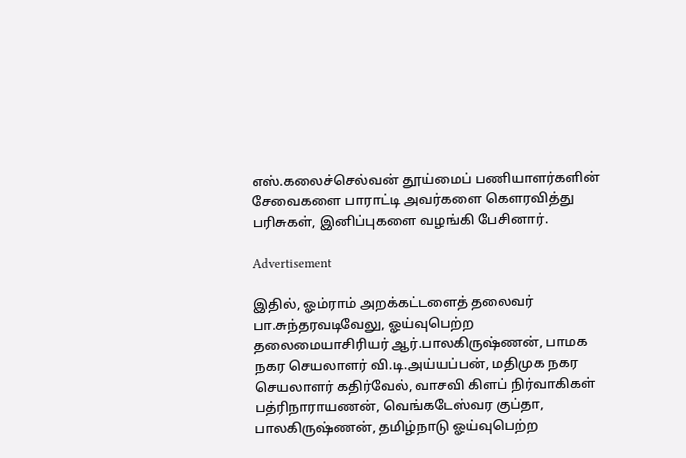எஸ்.கலைச்செல்வன் தூய்மைப் பணியாளர்களின் சேவைகளை பாராட்டி அவர்களை கெளரவித்து பரிசுகள், இனிப்புகளை வழங்கி பேசினார்.

Advertisement

இதில், ஓம்ராம் அறக்கட்டளைத் தலைவர் பா.சுந்தரவடிவேலு, ஓய்வுபெற்ற தலைமையாசிரியர் ஆர்.பாலகிருஷ்ணன், பாமக நகர செயலாளர் வி.டி.அய்யப்பன், மதிமுக நகர செயலாளர் கதிர்வேல், வாசவி கிளப் நிர்வாகிகள் பத்ரிநாராயணன், வெங்கடேஸ்வர குப்தா, பாலகிருஷ்ணன், தமிழ்நாடு ஓய்வுபெற்ற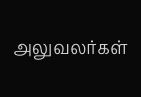அலுவலர்கள்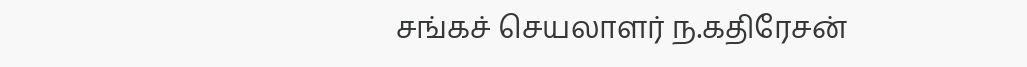சங்கச் செயலாளர் ந.கதிரேசன்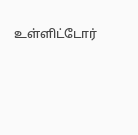உள்ளிட்டோர்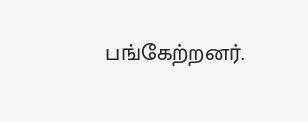பங்கேற்றனர்.